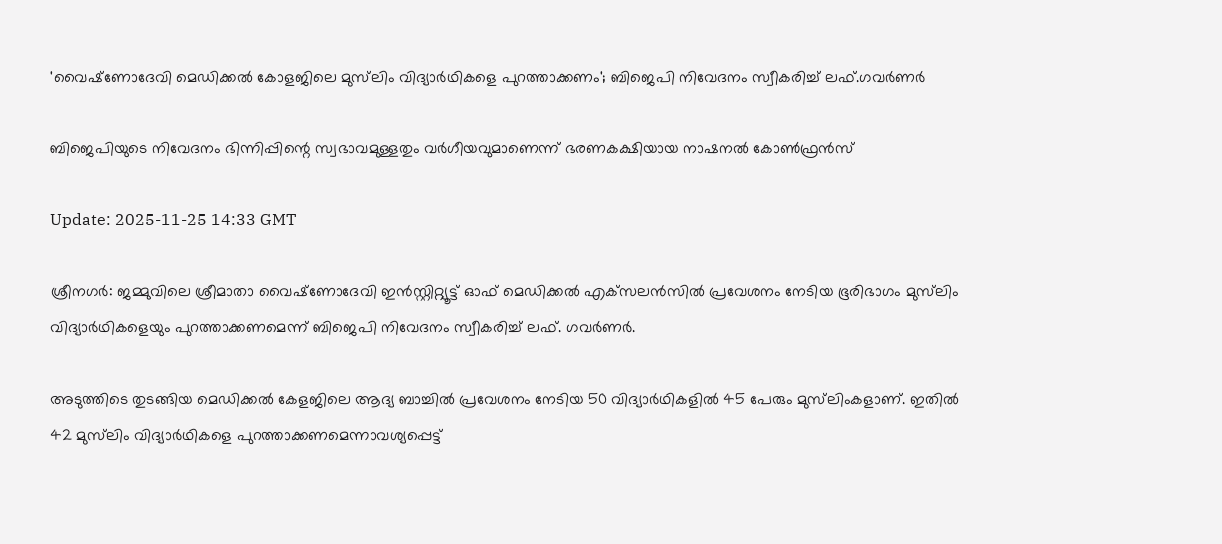'വൈഷ്‌ണോദേവി മെഡിക്കല്‍ കോളജിലെ മുസ്‌ലിം വിദ്യാർഥികളെ പുറത്താക്കണം'; ബിജെപി നിവേദനം സ്വീകരിച്ച് ലഫ്.ഗവർണർ

ബിജെപിയുടെ നിവേദനം ഭിന്നിപ്പിന്റെ സ്വഭാവമുള്ളതും വർഗീയവുമാണെന്ന് ഭരണകക്ഷിയായ നാഷനൽ കോൺഫ്രൻസ്

Update: 2025-11-25 14:33 GMT

ശ്രീനഗര്‍: ജമ്മുവിലെ ശ്രീമാതാ വൈഷ്‌ണോദേവി ഇന്‍സ്റ്റിറ്റ്യൂട്ട് ഓഫ് മെഡിക്കല്‍ എക്‌സലന്‍സില്‍ പ്രവേശനം നേടിയ ഭൂരിഭാഗം മുസ്‌ലിം വിദ്യാര്‍ഥികളെയും പുറത്താക്കണമെന്ന് ബിജെപി നിവേദനം സ്വീകരിച്ച് ലഫ്. ഗവര്‍ണര്‍.

അടുത്തിടെ തുടങ്ങിയ മെഡിക്കല്‍ കേളജിലെ ആദ്യ ബാച്ചില്‍ പ്രവേശനം നേടിയ 50 വിദ്യാര്‍ഥികളില്‍ 45 പേരും മുസ്‌ലിംകളാണ്. ഇതില്‍ 42 മുസ്‌ലിം വിദ്യാര്‍ഥികളെ പുറത്താക്കണമെന്നാവശ്യപ്പെട്ട്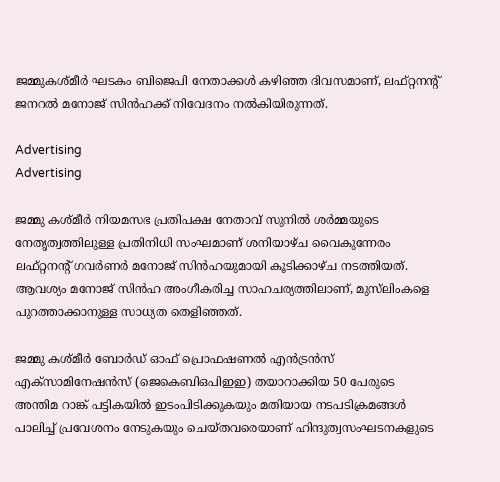ജമ്മുകശ്മീര്‍ ഘടകം ബിജെപി നേതാക്കള്‍ കഴിഞ്ഞ ദിവസമാണ്, ലഫ്റ്റനന്റ് ജനറല്‍ മനോജ് സിന്‍ഹക്ക് നിവേദനം നല്‍കിയിരുന്നത്.

Advertising
Advertising

ജമ്മു കശ്മീർ നിയമസഭ പ്രതിപക്ഷ നേതാവ് സുനിൽ ശർമ്മയുടെ നേതൃത്വത്തിലുള്ള പ്രതിനിധി സംഘമാണ് ശനിയാഴ്ച വൈകുന്നേരം ലഫ്റ്റനന്റ് ഗവർണർ മനോജ് സിൻഹയുമായി കൂടിക്കാഴ്ച നടത്തിയത്. ആവശ്യം മനോജ് സിന്‍ഹ അംഗീകരിച്ച സാഹചര്യത്തിലാണ്, മുസ്‌ലിംകളെ പുറത്താക്കാനുള്ള സാധ്യത തെളിഞ്ഞത്.

ജമ്മു കശ്മീര്‍ ബോര്‍ഡ് ഓഫ് പ്രൊഫഷണല്‍ എന്‍ട്രന്‍സ് എക്‌സാമിനേഷന്‍സ് (ജെകെബിഒപിഇഇ) തയാറാക്കിയ 50 പേരുടെ അന്തിമ റാങ്ക് പട്ടികയില്‍ ഇടംപിടിക്കുകയും മതിയായ നടപടിക്രമങ്ങള്‍ പാലിച്ച് പ്രവേശനം നേടുകയും ചെയ്തവരെയാണ് ഹിന്ദുത്വസംഘടനകളുടെ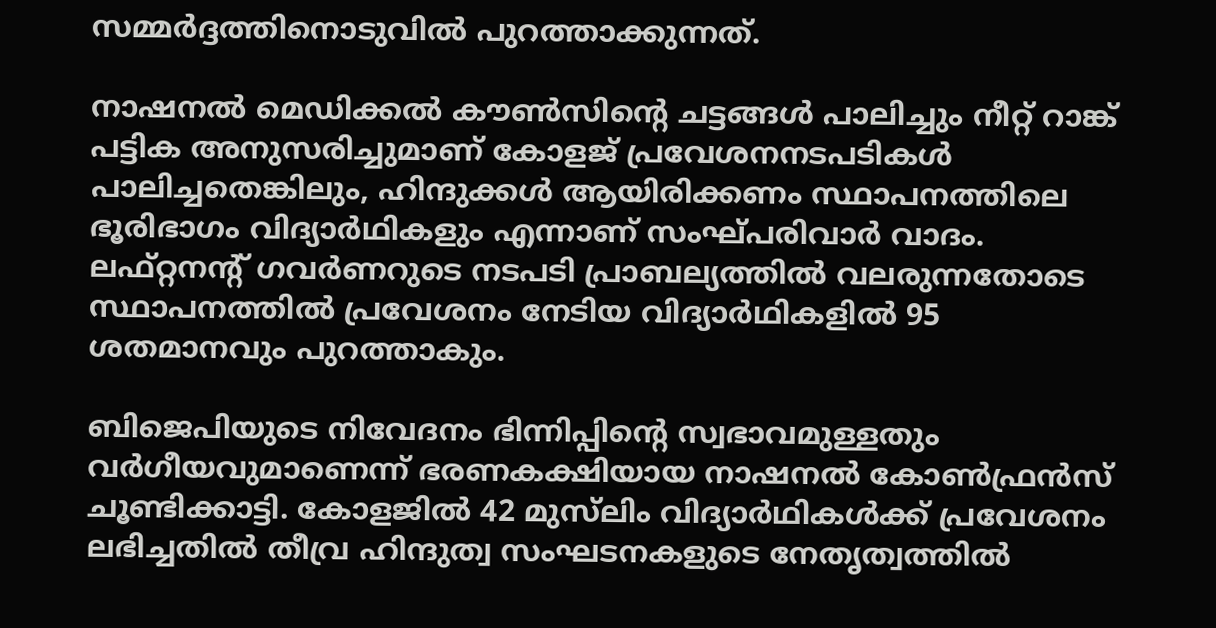സമ്മര്‍ദ്ദത്തിനൊടുവില്‍ പുറത്താക്കുന്നത്.

നാഷനല്‍ മെഡിക്കല്‍ കൗണ്‍സിന്റെ ചട്ടങ്ങള്‍ പാലിച്ചും നീറ്റ് റാങ്ക് പട്ടിക അനുസരിച്ചുമാണ് കോളജ് പ്രവേശനനടപടികള്‍ പാലിച്ചതെങ്കിലും, ഹിന്ദുക്കള്‍ ആയിരിക്കണം സ്ഥാപനത്തിലെ ഭൂരിഭാഗം വിദ്യാര്‍ഥികളും എന്നാണ് സംഘ്പരിവാര്‍ വാദം. ലഫ്റ്റനന്റ് ഗവര്‍ണറുടെ നടപടി പ്രാബല്യത്തില്‍ വലരുന്നതോടെ സ്ഥാപനത്തില്‍ പ്രവേശനം നേടിയ വിദ്യാര്‍ഥികളില്‍ 95 ശതമാനവും പുറത്താകും.

ബിജെപിയുടെ നിവേദനം ഭിന്നിപ്പിന്റെ സ്വഭാവമുള്ളതും വര്‍ഗീയവുമാണെന്ന് ഭരണകക്ഷിയായ നാഷനല്‍ കോണ്‍ഫ്രന്‍സ് ചൂണ്ടിക്കാട്ടി. കോളജിൽ 42 മുസ്‍ലിം വിദ്യാർഥികൾക്ക് പ്രവേശനം ലഭിച്ചതിൽ തീവ്ര ഹിന്ദുത്വ സംഘടനകളുടെ നേതൃത്വത്തിൽ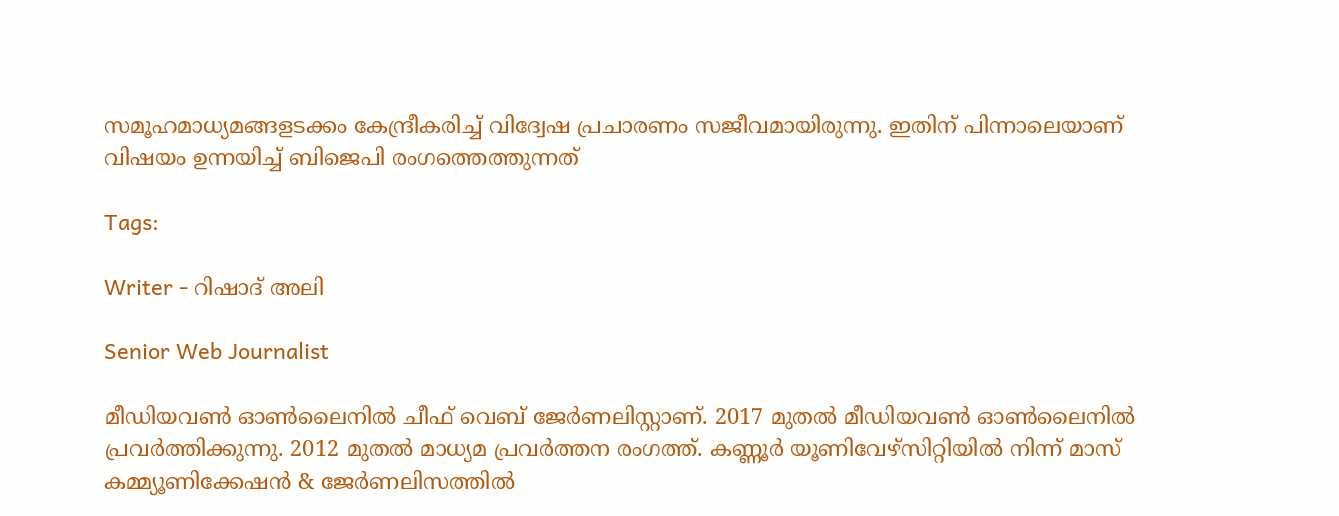സമൂഹമാധ്യമങ്ങളടക്കം കേന്ദ്രീകരിച്ച് വിദ്വേഷ പ്രചാരണം സജീവമായിരുന്നു. ഇതിന് പിന്നാലെയാണ് വിഷയം ഉന്നയിച്ച് ബിജെപി രംഗത്തെത്തുന്നത്

Tags:

Writer - റിഷാദ് അലി

Senior Web Journalist

മീഡിയവൺ ഓൺലൈനിൽ ചീഫ് വെബ് ജേർണലിസ്റ്റാണ്. 2017 മുതൽ മീഡിയവൺ ഓൺലൈനിൽ പ്രവർത്തിക്കുന്നു. 2012 മുതൽ മാധ്യമ പ്രവർത്തന രംഗത്ത്. കണ്ണൂര്‍ യൂണിവേഴ്‌സിറ്റിയിൽ നിന്ന് മാസ് കമ്മ്യൂണിക്കേഷന്‍ & ജേര്‍ണലിസത്തില്‍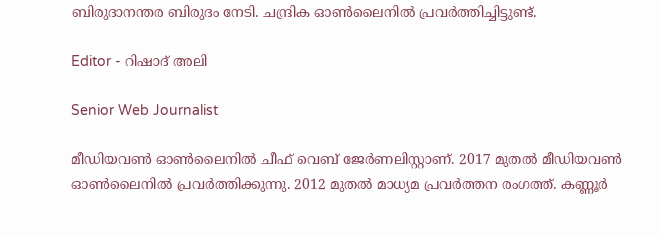ബിരുദാനന്തര ബിരുദം നേടി. ചന്ദ്രിക ഓണ്‍ലൈനില്‍ പ്രവര്‍ത്തിച്ചിട്ടുണ്ട്.

Editor - റിഷാദ് അലി

Senior Web Journalist

മീഡിയവൺ ഓൺലൈനിൽ ചീഫ് വെബ് ജേർണലിസ്റ്റാണ്. 2017 മുതൽ മീഡിയവൺ ഓൺലൈനിൽ പ്രവർത്തിക്കുന്നു. 2012 മുതൽ മാധ്യമ പ്രവർത്തന രംഗത്ത്. കണ്ണൂര്‍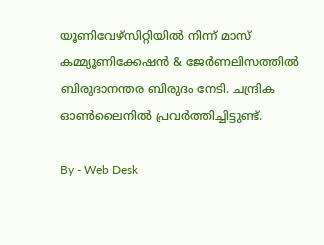യൂണിവേഴ്‌സിറ്റിയിൽ നിന്ന് മാസ് കമ്മ്യൂണിക്കേഷന്‍ & ജേര്‍ണലിസത്തില്‍ ബിരുദാനന്തര ബിരുദം നേടി. ചന്ദ്രിക ഓണ്‍ലൈനില്‍ പ്രവര്‍ത്തിച്ചിട്ടുണ്ട്.

By - Web Desk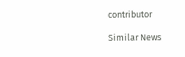contributor

Similar News